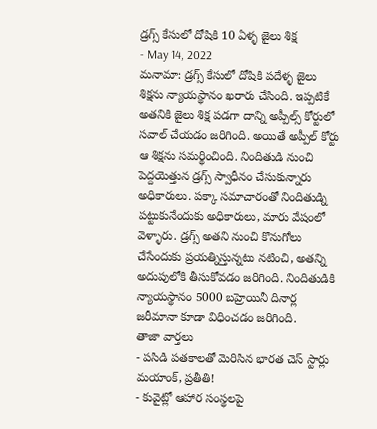డ్రగ్స్ కేసులో దోషికి 10 ఏళ్ళ జైలు శిక్ష
- May 14, 2022
మనామా: డ్రగ్స్ కేసులో దోషికి పదేళ్ళ జైలు శిక్షను న్యాయస్థానం ఖరారు చేసింది. ఇప్పటికే అతనికి జైలు శిక్ష పడగా దాన్ని అప్పీల్స్ కోర్టులో సవాల్ చేయడం జరిగింది. అయితే అప్పీల్ కోర్టు ఆ శిక్షను సమర్థించింది. నిందితుడి నుంచి పెద్దయెత్తున డ్రగ్స్ స్వాధీనం చేసుకున్నారు అధికారులు. పక్కా సమాచారంతో నిందితుడ్ని పట్టుకునేందుకు అధికారులు, మారు వేషంలో వెళ్ళారు. డ్రగ్స్ అతని నుంచి కొనుగోలు చేసేందుకు ప్రయత్నిస్తున్నటు నటించి, అతన్ని అదుపులోకి తీసుకోవడం జరిగింది. నిందితుడికి న్యాయస్థానం 5000 బహ్రెయినీ దినార్ల జరీమానా కూడా విధించడం జరిగింది.
తాజా వార్తలు
- పసిడి పతకాలతో మెరిసిన భారత చెస్ స్టార్లు మయాంక్, ప్రతీతి!
- కువైట్లో ఆహార సంస్థలపై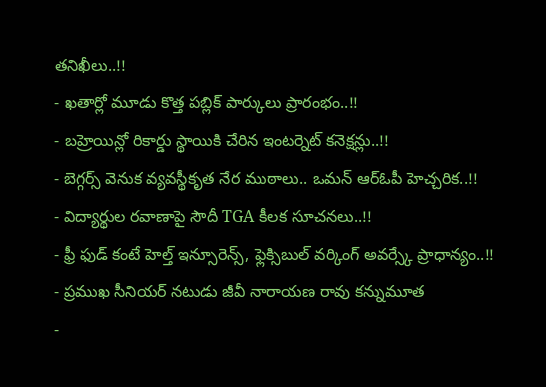తనిఖీలు..!!
- ఖతార్లో మూడు కొత్త పబ్లిక్ పార్కులు ప్రారంభం..!!
- బహ్రెయిన్లో రికార్డు స్థాయికి చేరిన ఇంటర్నెట్ కనెక్షన్లు..!!
- బెగ్గర్స్ వెనుక వ్యవస్థీకృత నేర ముఠాలు.. ఒమన్ ఆర్ఓపీ హెచ్చరిక..!!
- విద్యార్థుల రవాణాపై సౌదీ TGA కీలక సూచనలు..!!
- ఫ్రీ ఫుడ్ కంటే హెల్త్ ఇన్సూరెన్స్, ఫ్లెక్సిబుల్ వర్కింగ్ అవర్స్కే ప్రాధాన్యం..!!
- ప్రముఖ సీనియర్ నటుడు జీవీ నారాయణ రావు కన్నుమూత
-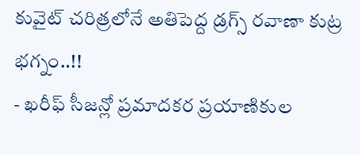కువైట్ చరిత్రలోనే అతిపెద్ద డ్రగ్స్ రవాణా కుట్ర భగ్నం..!!
- ఖరీఫ్ సీజన్లో ప్రమాదకర ప్రయాణికుల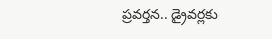ప్రవర్తన.. డ్రైవర్లకు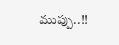ముప్పు..!!